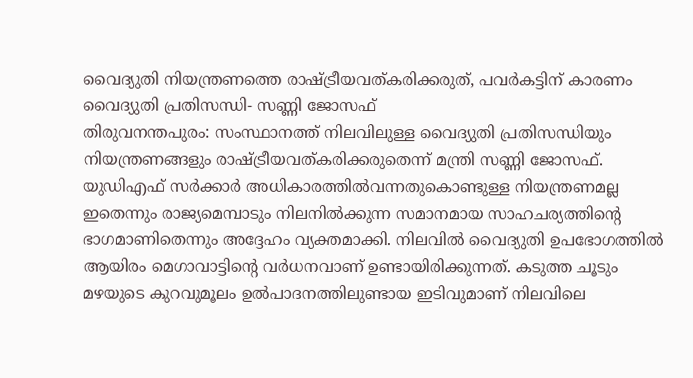വൈദ്യുതി നിയന്ത്രണത്തെ രാഷ്ട്രീയവത്കരിക്കരുത്, പവർകട്ടിന് കാരണം വൈദ്യുതി പ്രതിസന്ധി- സണ്ണി ജോസഫ്
തിരുവനന്തപുരം: സംസ്ഥാനത്ത് നിലവിലുള്ള വൈദ്യുതി പ്രതിസന്ധിയും നിയന്ത്രണങ്ങളും രാഷ്ട്രീയവത്കരിക്കരുതെന്ന് മന്ത്രി സണ്ണി ജോസഫ്. യുഡിഎഫ് സർക്കാർ അധികാരത്തിൽവന്നതുകൊണ്ടുള്ള നിയന്ത്രണമല്ല ഇതെന്നും രാജ്യമെമ്പാടും നിലനിൽക്കുന്ന സമാനമായ സാഹചര്യത്തിന്റെ ഭാഗമാണിതെന്നും അദ്ദേഹം വ്യക്തമാക്കി. നിലവിൽ വൈദ്യുതി ഉപഭോഗത്തിൽ ആയിരം മെഗാവാട്ടിന്റെ വർധനവാണ് ഉണ്ടായിരിക്കുന്നത്. കടുത്ത ചൂടും മഴയുടെ കുറവുമൂലം ഉൽപാദനത്തിലുണ്ടായ ഇടിവുമാണ് നിലവിലെ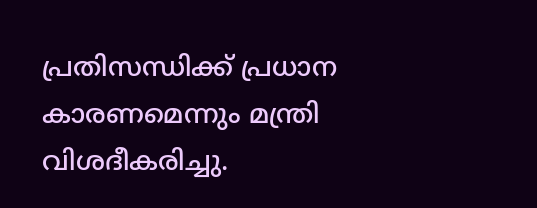പ്രതിസന്ധിക്ക് പ്രധാന കാരണമെന്നും മന്ത്രി വിശദീകരിച്ചു.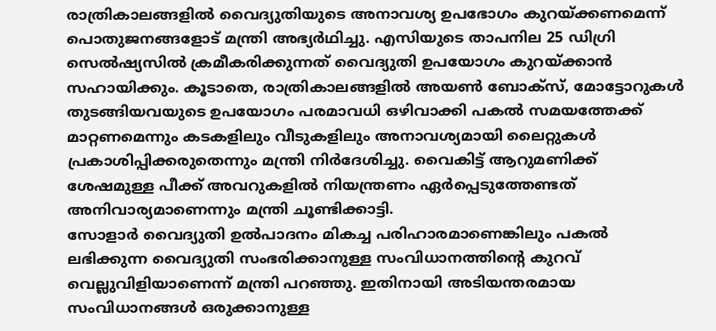രാത്രികാലങ്ങളിൽ വൈദ്യുതിയുടെ അനാവശ്യ ഉപഭോഗം കുറയ്ക്കണമെന്ന് പൊതുജനങ്ങളോട് മന്ത്രി അഭ്യർഥിച്ചു. എസിയുടെ താപനില 25 ഡിഗ്രി സെൽഷ്യസിൽ ക്രമീകരിക്കുന്നത് വൈദ്യുതി ഉപയോഗം കുറയ്ക്കാൻ സഹായിക്കും. കൂടാതെ, രാത്രികാലങ്ങളിൽ അയൺ ബോക്സ്, മോട്ടോറുകൾ തുടങ്ങിയവയുടെ ഉപയോഗം പരമാവധി ഒഴിവാക്കി പകൽ സമയത്തേക്ക് മാറ്റണമെന്നും കടകളിലും വീടുകളിലും അനാവശ്യമായി ലൈറ്റുകൾ പ്രകാശിപ്പിക്കരുതെന്നും മന്ത്രി നിർദേശിച്ചു. വൈകിട്ട് ആറുമണിക്ക് ശേഷമുള്ള പീക്ക് അവറുകളിൽ നിയന്ത്രണം ഏർപ്പെടുത്തേണ്ടത് അനിവാര്യമാണെന്നും മന്ത്രി ചൂണ്ടിക്കാട്ടി.
സോളാർ വൈദ്യുതി ഉൽപാദനം മികച്ച പരിഹാരമാണെങ്കിലും പകൽ ലഭിക്കുന്ന വൈദ്യുതി സംഭരിക്കാനുള്ള സംവിധാനത്തിന്റെ കുറവ് വെല്ലുവിളിയാണെന്ന് മന്ത്രി പറഞ്ഞു. ഇതിനായി അടിയന്തരമായ സംവിധാനങ്ങൾ ഒരുക്കാനുള്ള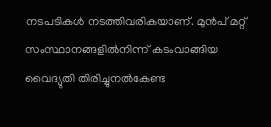നടപടികൾ നടത്തിവരികയാണ്. മുൻപ് മറ്റ് സംസ്ഥാനങ്ങളിൽനിന്ന് കടംവാങ്ങിയ വൈദ്യുതി തിരിച്ചുനൽകേണ്ട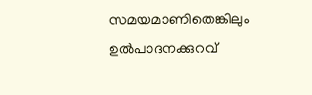സമയമാണിതെങ്കിലും ഉൽപാദനക്കുറവ്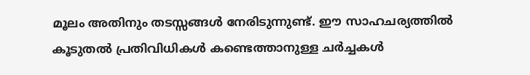മൂലം അതിനും തടസ്സങ്ങൾ നേരിടുന്നുണ്ട്. ഈ സാഹചര്യത്തിൽ കൂടുതൽ പ്രതിവിധികൾ കണ്ടെത്താനുള്ള ചർച്ചകൾ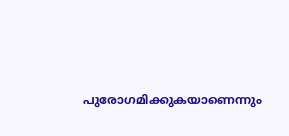പുരോഗമിക്കുകയാണെന്നും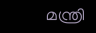മന്ത്രി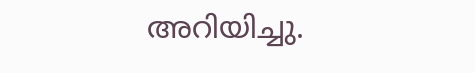അറിയിച്ചു.